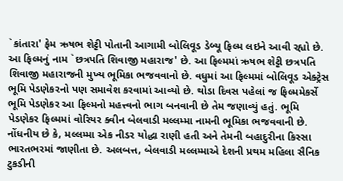`કાંતારા' ફેમ ઋષભ શેટ્ટી પોતાની આગામી બોલિવૂડ ડેબ્યૂ ફિલ્મ લઇને આવી રહ્યો છે. આ ફિલ્મનું નામ `છત્રપતિ શિવાજી મહારાજ' છે. આ ફિલ્મમાં ઋષભ શેટ્ટી છત્રપતિ શિવાજી મહારાજની મુખ્ય ભૂમિકા ભજવવાનો છે. વધુમાં આ ફિલ્મમાં બોલિવૂડ એક્ટ્રેસ ભૂમિ પેડણેકરનો પણ સમાવેશ કરવામાં આવ્યો છે. થોડા દિવસ પહેલાં જ ફિલ્મમેકર્સે ભૂમિ પેડણેકર આ ફિલ્મનો મહત્ત્વનો ભાગ બનવાની છે તેમ જણાવ્યું હતું. ભૂમિ પેડણેકર ફિલ્મમાં વોરિયર ક્વીન બેલવાડી મલ્લમ્મા નામની ભૂમિકા ભજવવાની છે. નોંધનીય છે કે, મલ્લમ્મા એક નીડર યોદ્ધા રાણી હતી અને તેમની બહાદુરીના કિસ્સા ભારતભરમાં જાણીતા છે. અલબત્ત, બેલવાડી મલ્લમ્માએ દેશની પ્રથમ મહિલા સૈનિક ટુકડીની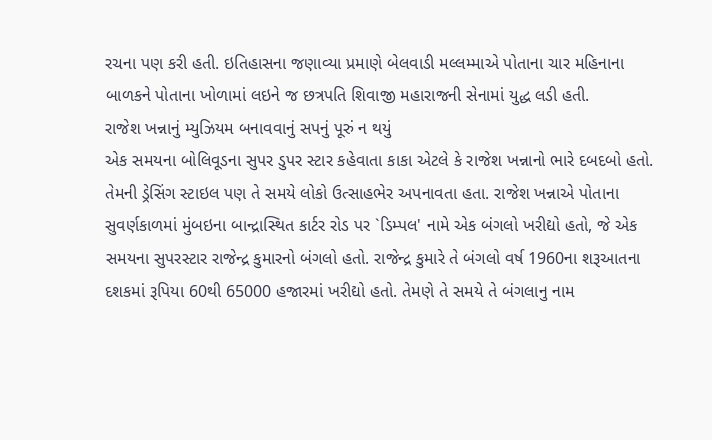રચના પણ કરી હતી. ઇતિહાસના જણાવ્યા પ્રમાણે બેલવાડી મલ્લમ્માએ પોતાના ચાર મહિનાના બાળકને પોતાના ખોળામાં લઇને જ છત્રપતિ શિવાજી મહારાજની સેનામાં યુદ્ધ લડી હતી.
રાજેશ ખન્નાનું મ્યુઝિયમ બનાવવાનું સપનું પૂરું ન થયું
એક સમયના બોલિવૂડના સુપર ડુપર સ્ટાર કહેવાતા કાકા એટલે કે રાજેશ ખન્નાનો ભારે દબદબો હતો. તેમની ડ્રેસિંગ સ્ટાઇલ પણ તે સમયે લોકો ઉત્સાહભેર અપનાવતા હતા. રાજેશ ખન્નાએ પોતાના સુવર્ણકાળમાં મુંબઇના બાન્દ્રાસ્થિત કાર્ટર રોડ પર `ડિમ્પલ' નામે એક બંગલો ખરીદ્યો હતો, જે એક સમયના સુપરસ્ટાર રાજેન્દ્ર કુમારનો બંગલો હતો. રાજેન્દ્ર કુમારે તે બંગલો વર્ષ 1960ના શરૂઆતના દશકમાં રૂપિયા 60થી 65000 હજારમાં ખરીદ્યો હતો. તેમણે તે સમયે તે બંગલાનુ નામ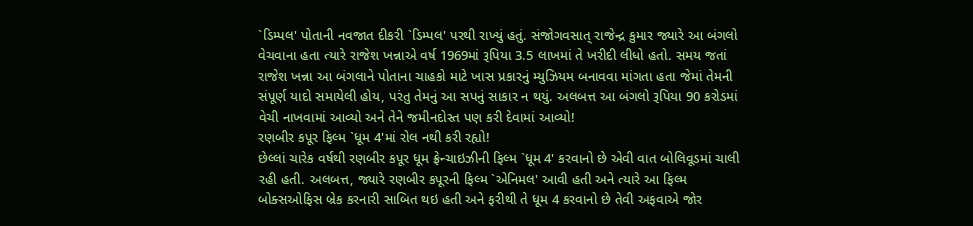`ડિમ્પલ' પોતાની નવજાત દીકરી `ડિમ્પલ' પરથી રાખ્યું હતું. સંજોગવસાત્ રાજેન્દ્ર કુમાર જ્યારે આ બંગલો વેચવાના હતા ત્યારે રાજેશ ખન્નાએ વર્ષ 1969માં રૂપિયા 3.5 લાખમાં તે ખરીદી લીધો હતો. સમય જતાં રાજેશ ખન્ના આ બંગલાને પોતાના ચાહકો માટે ખાસ પ્રકારનું મ્યુઝિયમ બનાવવા માંગતા હતા જેમાં તેમની સંપૂર્ણ યાદો સમાયેલી હોય, પરંતુ તેમનું આ સપનું સાકાર ન થયું. અલબત્ત આ બંગલો રૂપિયા 90 કરોડમાં વેચી નાખવામાં આવ્યો અને તેને જમીનદોસ્ત પણ કરી દેવામાં આવ્યો!
રણબીર કપૂર ફિલ્મ `ધૂમ 4'માં રોલ નથી કરી રહ્યો!
છેલ્લાં ચારેક વર્ષથી રણબીર કપૂર ધૂમ ફ્રેન્ચાઇઝીની ફિલ્મ `ધૂમ 4' કરવાનો છે એવી વાત બોલિવૂડમાં ચાલી રહી હતી. અલબત્ત, જ્યારે રણબીર કપૂરની ફિલ્મ `એનિમલ' આવી હતી અને ત્યારે આ ફિલ્મ બોક્સઓફિસ બ્રેક કરનારી સાબિત થઇ હતી અને ફરીથી તે ધૂમ 4 કરવાનો છે તેવી અફવાએ જોર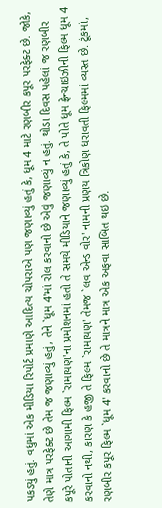પકડ્યું હતું. વધુમાં એક મીડિયા રિપોર્ટ પ્રમાણે આદિત્ય ચોપરાએ પણ જણાવ્યું હતું કે, ધૂમ 4 માટે રણબીર કપૂર પરફેક્ટ છે. જોકે, તેણે માત્ર પરફેક્ટ છે તેમ જ જણાવ્યું હતું, તેને `ધૂમ 4'માં રોલ કરવાનો છે એવું જણાવ્યું ન હતું. થોડા દિવસ પહેલાં જ રણબીર કપૂરે પોતાની આગામી ફિલ્મ `રામાયણ'ના પ્રમોશનમાં હતો તે સમયે મીડિયાને જણાવ્યું હતું કે, તે પોતે ધૂમ ફ્રેન્ચાઇઝીની ફિલ્મ ધૂમ 4 કરવાનો નથી, કારણ કે હજી તે ફિલ્મ `રામાયણ' તેમજ `લવ એન્ડ વોર' નામની પ્રણય ત્રિકોણ ધરાવતી ફિલ્મમાં વ્યસ્ત છે. ટૂંકમાં, રણબીર કપૂર ફિલ્મ `ધૂમ 4' કરવાનો છે તે માત્રને માત્ર એક અફવા સાબિત થઇ છે.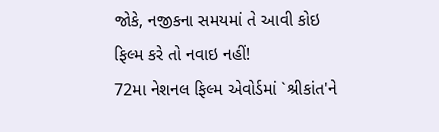જોકે, નજીકના સમયમાં તે આવી કોઇ ફિલ્મ કરે તો નવાઇ નહીં!
72મા નેશનલ ફિલ્મ એવોર્ડમાં `શ્રીકાંત'ને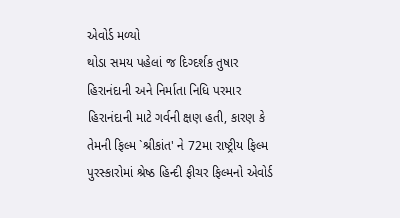એવોર્ડ મળ્યો
થોડા સમય પહેલાં જ દિગ્દર્શક તુષાર હિરાનંદાની અને નિર્માતા નિધિ પરમાર હિરાનંદાની માટે ગર્વની ક્ષણ હતી, કારણ કે તેમની ફિલ્મ `શ્રીકાંત' ને 72મા રાષ્ટ્રીય ફિલ્મ પુરસ્કારોમાં શ્રેષ્ઠ હિન્દી ફીચર ફિલ્મનો એવોર્ડ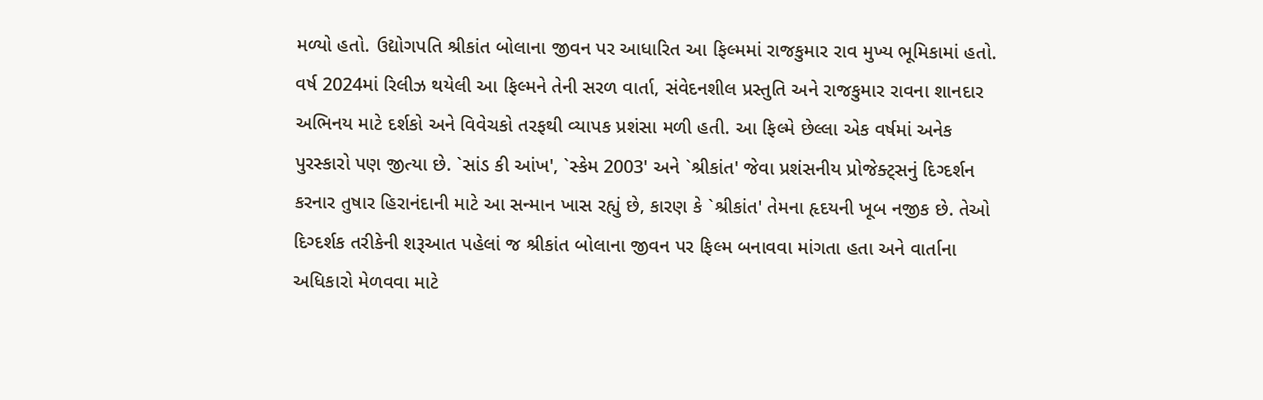મળ્યો હતો. ઉદ્યોગપતિ શ્રીકાંત બોલાના જીવન પર આધારિત આ ફિલ્મમાં રાજકુમાર રાવ મુખ્ય ભૂમિકામાં હતો. વર્ષ 2024માં રિલીઝ થયેલી આ ફિલ્મને તેની સરળ વાર્તા, સંવેદનશીલ પ્રસ્તુતિ અને રાજકુમાર રાવના શાનદાર અભિનય માટે દર્શકો અને વિવેચકો તરફથી વ્યાપક પ્રશંસા મળી હતી. આ ફિલ્મે છેલ્લા એક વર્ષમાં અનેક પુરસ્કારો પણ જીત્યા છે. `સાંડ કી આંખ', `સ્કેમ 2003' અને `શ્રીકાંત' જેવા પ્રશંસનીય પ્રોજેક્ટ્સનું દિગ્દર્શન કરનાર તુષાર હિરાનંદાની માટે આ સન્માન ખાસ રહ્યું છે, કારણ કે `શ્રીકાંત' તેમના હૃદયની ખૂબ નજીક છે. તેઓ દિગ્દર્શક તરીકેની શરૂઆત પહેલાં જ શ્રીકાંત બોલાના જીવન પર ફિલ્મ બનાવવા માંગતા હતા અને વાર્તાના અધિકારો મેળવવા માટે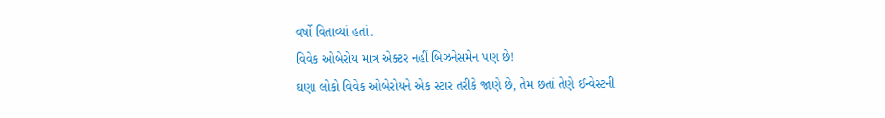વર્ષો વિતાવ્યાં હતાં.
વિવેક ઓબેરોય માત્ર એક્ટર નહીં બિઝનેસમેન પણ છે!
ઘણા લોકો વિવેક ઓબેરોયને એક સ્ટાર તરીકે જાણે છે, તેમ છતાં તેણે ઈન્વેસ્ટની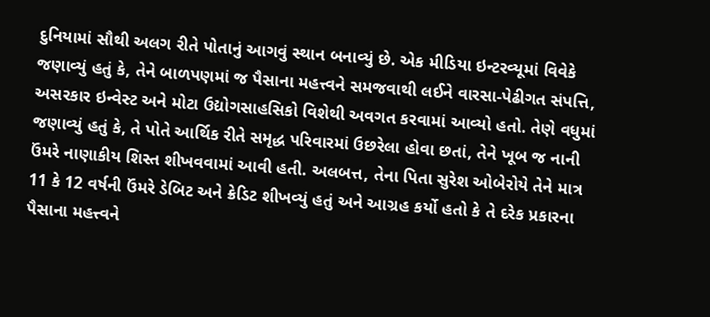દુનિયામાં સૌથી અલગ રીતે પોતાનું આગવું સ્થાન બનાવ્યું છે. એક મીડિયા ઇન્ટરવ્યૂમાં વિવેકે જણાવ્યું હતું કે, તેને બાળપણમાં જ પૈસાના મહત્ત્વને સમજવાથી લઈને વારસા-પેઢીગત સંપત્તિ, અસરકાર ઇન્વેસ્ટ અને મોટા ઉદ્યોગસાહસિકો વિશેથી અવગત કરવામાં આવ્યો હતો. તેણે વધુમાં જણાવ્યું હતું કે, તે પોતે આર્થિક રીતે સમૃદ્ધ પરિવારમાં ઉછરેલા હોવા છતાં, તેને ખૂબ જ નાની ઉંમરે નાણાકીય શિસ્ત શીખવવામાં આવી હતી. અલબત્ત, તેના પિતા સુરેશ ઓબેરોયે તેને માત્ર 11 કે 12 વર્ષની ઉંમરે ડેબિટ અને ક્રેડિટ શીખવ્યું હતું અને આગ્રહ કર્યો હતો કે તે દરેક પ્રકારના પૈસાના મહત્ત્વને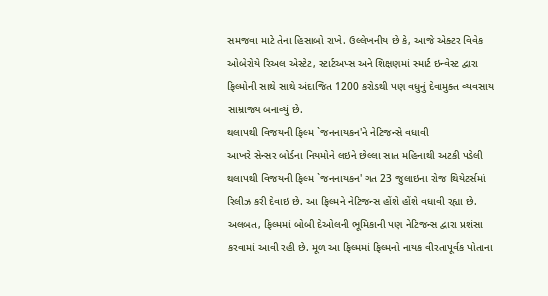સમજવા માટે તેના હિસાબો રાખે. ઉલ્લેખનીય છે કે, આજે એક્ટર વિવેક ઓબેરોયે રિઅલ એસ્ટેટ, સ્ટાર્ટઅપ્સ અને શિક્ષણમાં સ્માર્ટ ઇન્વેસ્ટ દ્વારા ફિલ્મોની સાથે સાથે અંદાજિત 1200 કરોડથી પણ વધુનું દેવામુક્ત વ્યવસાય સામ્રાજ્ય બનાવ્યું છે.
થલાપથી વિજયની ફિલ્મ `જનનાયકન'ને નેટિજન્સે વધાવી
આખરે સેન્સર બોર્ડના નિયમોને લઇને છેલ્લા સાત મહિનાથી અટકી પડેલી થલાપથી વિજયની ફિલ્મ `જનનાયકન' ગત 23 જુલાઇના રોજ થિયેટર્સમાં રિલીઝ કરી દેવાઇ છે. આ ફિલ્મને નેટિજન્સ હોંશે હોંશે વધાવી રહ્યા છે. અલબત, ફિલ્મમાં બોબી દેઓલની ભૂમિકાની પણ નેટિજન્સ દ્વારા પ્રશંસા કરવામાં આવી રહી છે. મૂળ આ ફિલ્મમાં ફિલ્મનો નાયક વીરતાપૂર્વક પોતાના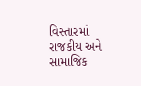વિસ્તારમાં રાજકીય અને સામાજિક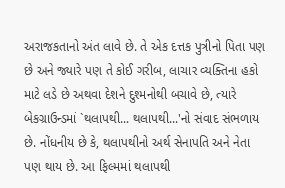અરાજકતાનો અંત લાવે છે. તે એક દત્તક પુત્રીનો પિતા પણ છે અને જ્યારે પણ તે કોઈ ગરીબ, લાચાર વ્યક્તિના હકો માટે લડે છે અથવા દેશને દુશ્મનોથી બચાવે છે, ત્યારે બેકગ્રાઉન્ડમાં `થલાપથી... થલાપથી...'નો સંવાદ સંભળાય છે. નોંધનીય છે કે, થલાપથીનો અર્થ સેનાપતિ અને નેતા પણ થાય છે. આ ફિલ્મમાં થલાપથી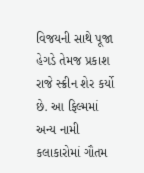વિજયની સાથે પૂજા હેગડે તેમજ પ્રકાશ રાજે સ્ક્રીન શેર કર્યો છે. આ ફિલ્મમાં અન્ય નામી કલાકારોમાં ગૌતમ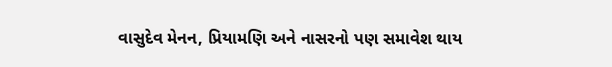વાસુદેવ મેનન, પ્રિયામણિ અને નાસરનો પણ સમાવેશ થાય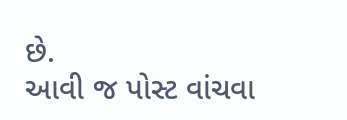છે.
આવી જ પોસ્ટ વાંચવા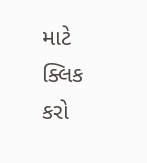માટે ક્લિક કરો